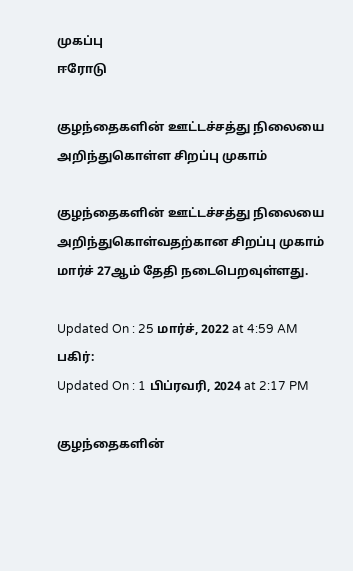முகப்பு
ஈரோடு

குழந்தைகளின் ஊட்டச்சத்து நிலையை அறிந்துகொள்ள சிறப்பு முகாம்

குழந்தைகளின் ஊட்டச்சத்து நிலையை அறிந்துகொள்வதற்கான சிறப்பு முகாம் மார்ச் 27ஆம் தேதி நடைபெறவுள்ளது.

Updated On : 25 மார்ச், 2022 at 4:59 AM
பகிர்:
Updated On : 1 பிப்ரவரி, 2024 at 2:17 PM

குழந்தைகளின்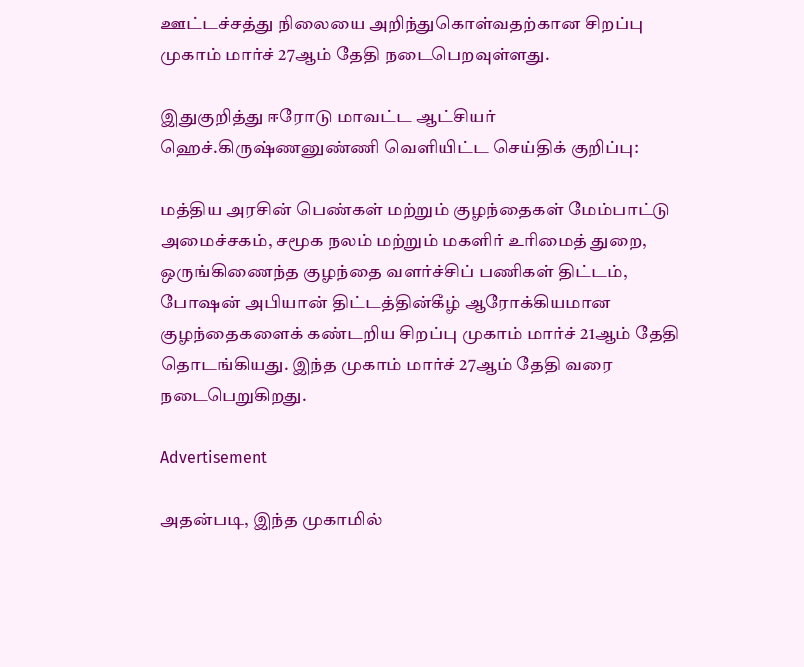ஊட்டச்சத்து நிலையை அறிந்துகொள்வதற்கான சிறப்பு முகாம் மார்ச் 27ஆம் தேதி நடைபெறவுள்ளது.

இதுகுறித்து ஈரோடு மாவட்ட ஆட்சியர் ஹெச்.கிருஷ்ணனுண்ணி வெளியிட்ட செய்திக் குறிப்பு:

மத்திய அரசின் பெண்கள் மற்றும் குழந்தைகள் மேம்பாட்டு அமைச்சகம், சமூக நலம் மற்றும் மகளிர் உரிமைத் துறை, ஒருங்கிணைந்த குழந்தை வளர்ச்சிப் பணிகள் திட்டம், போஷன் அபியான் திட்டத்தின்கீழ் ஆரோக்கியமான குழந்தைகளைக் கண்டறிய சிறப்பு முகாம் மார்ச் 21ஆம் தேதி தொடங்கியது. இந்த முகாம் மார்ச் 27ஆம் தேதி வரை நடைபெறுகிறது.

Advertisement

அதன்படி, இந்த முகாமில்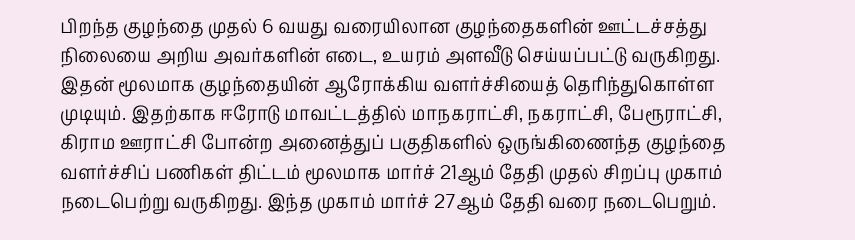பிறந்த குழந்தை முதல் 6 வயது வரையிலான குழந்தைகளின் ஊட்டச்சத்து நிலையை அறிய அவர்களின் எடை, உயரம் அளவீடு செய்யப்பட்டு வருகிறது. இதன் மூலமாக குழந்தையின் ஆரோக்கிய வளர்ச்சியைத் தெரிந்துகொள்ள முடியும். இதற்காக ஈரோடு மாவட்டத்தில் மாநகராட்சி, நகராட்சி, பேரூராட்சி, கிராம ஊராட்சி போன்ற அனைத்துப் பகுதிகளில் ஒருங்கிணைந்த குழந்தை வளர்ச்சிப் பணிகள் திட்டம் மூலமாக மார்ச் 21ஆம் தேதி முதல் சிறப்பு முகாம் நடைபெற்று வருகிறது. இந்த முகாம் மார்ச் 27ஆம் தேதி வரை நடைபெறும்.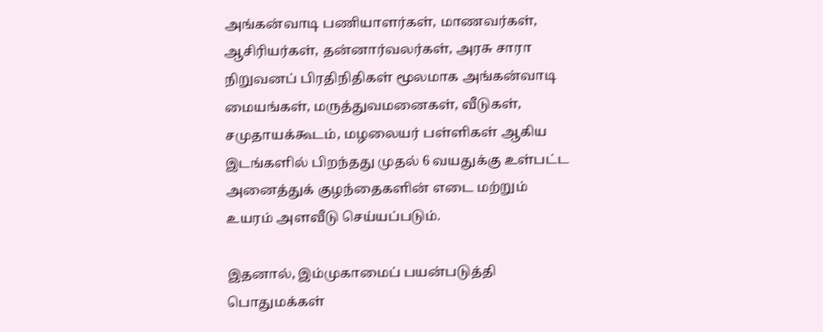அங்கன்வாடி பணியாளர்கள், மாணவர்கள், ஆசிரியர்கள், தன்னார்வலர்கள், அரசு சாரா நிறுவனப் பிரதிநிதிகள் மூலமாக அங்கன்வாடி மையங்கள், மருத்துவமனைகள், வீடுகள், சமுதாயக்கூடம், மழலையர் பள்ளிகள் ஆகிய இடங்களில் பிறந்தது முதல் 6 வயதுக்கு உள்பட்ட அனைத்துக் குழந்தைகளின் எடை மற்றும் உயரம் அளவீடு செய்யப்படும்.

இதனால், இம்முகாமைப் பயன்படுத்தி பொதுமக்கள்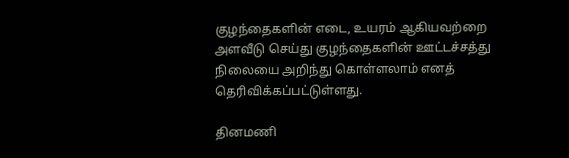குழந்தைகளின் எடை, உயரம் ஆகியவற்றை அளவீடு செய்து குழந்தைகளின் ஊட்டச்சத்து நிலையை அறிந்து கொள்ளலாம் எனத் தெரிவிக்கப்பட்டுள்ளது.

தினமணி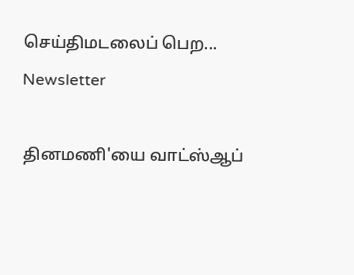செய்திமடலைப் பெற... Newsletter

தினமணி'யை வாட்ஸ்ஆப்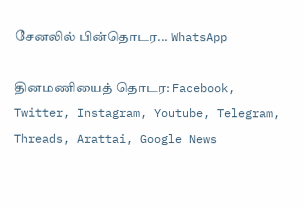சேனலில் பின்தொடர... WhatsApp

தினமணியைத் தொடர: Facebook, Twitter, Instagram, Youtube, Telegram, Threads, Arattai, Google News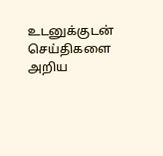உடனுக்குடன் செய்திகளை அறிய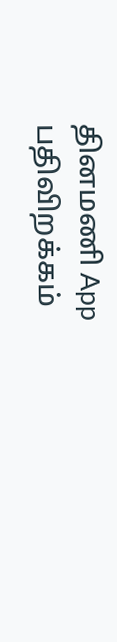தினமணி App பதிவிறக்கம்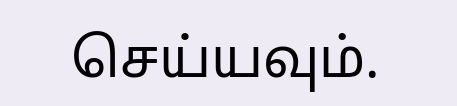செய்யவும்.